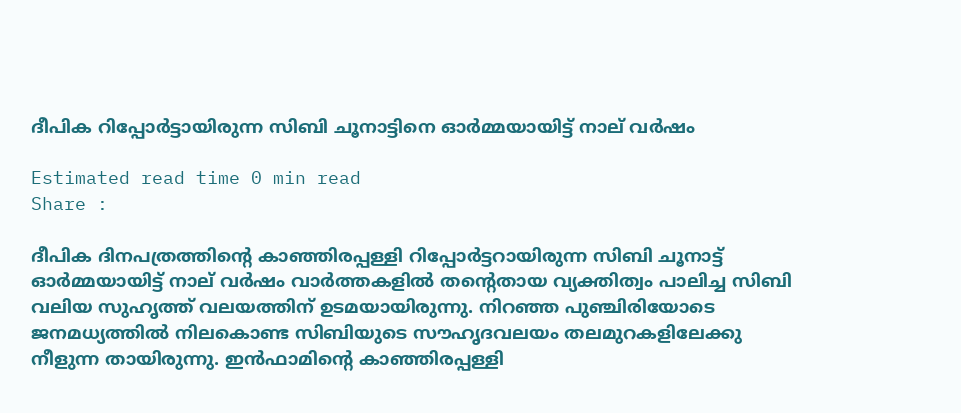ദീപിക റിപ്പോർട്ടായിരുന്ന സിബി ചൂനാട്ടിനെ ഓർമ്മയായിട്ട് നാല് വർഷം

Estimated read time 0 min read
Share :

ദീപിക ദിനപത്രത്തിന്റെ കാഞ്ഞിരപ്പള്ളി റിപ്പോർട്ടറായിരുന്ന സിബി ചൂനാട്ട് ഓർമ്മയായിട്ട് നാല് വർഷം വാർത്തകളിൽ തന്റെതായ വ്യക്തിത്വം പാലിച്ച സിബി വലിയ സുഹൃത്ത് വലയത്തിന് ഉടമയായിരുന്നു. നിറഞ്ഞ പുഞ്ചിരിയോടെ ജനമധ്യത്തിൽ നിലകൊണ്ട സിബിയുടെ സൗഹൃദവലയം തലമുറകളിലേക്കു നീളുന്ന തായിരുന്നു. ഇൻഫാമിന്‍റെ കാഞ്ഞിരപ്പള്ളി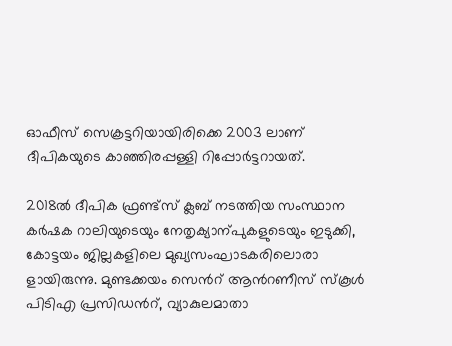ഓഫീസ് സെക്രട്ടറിയായിരിക്കെ 2003 ലാണ് ദീപികയുടെ കാഞ്ഞിരപ്പള്ളി റിപ്പോർട്ടറായത്.

2018ൽ ദീപിക ഫ്രണ്ട്സ് ക്ലബ് നടത്തിയ സംസ്ഥാന കർഷക റാലിയുടെയും നേതൃക്യാന്പുകളുടെയും ഇടുക്കി, കോട്ടയം ജില്ലകളിലെ മുഖ്യസംഘാടകരിലൊരാ ളായിരുന്നു. മുണ്ടക്കയം സെന്‍റ് ആന്‍റണീസ് സ്കൂൾ പിടിഎ പ്രസിഡന്‍റ്, വ്യാകുലമാതാ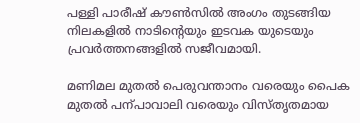പള്ളി പാരീഷ് കൗണ്‍സിൽ അംഗം തുടങ്ങിയ നിലകളിൽ നാടിന്‍റെയും ഇടവക യുടെയും പ്രവർത്തനങ്ങളിൽ സജീവമായി.

മണിമല മുതൽ പെരുവന്താനം വരെയും പൈക മുതൽ പന്പാവാലി വരെയും വിസ്തൃതമായ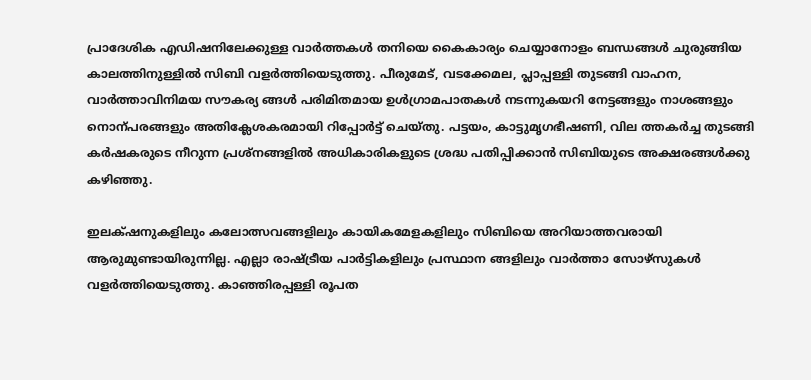പ്രാദേശിക എഡിഷനിലേക്കുള്ള വാർത്തകൾ തനിയെ കൈകാര്യം ചെയ്യാനോളം ബന്ധങ്ങൾ ചുരുങ്ങിയ കാലത്തിനുള്ളിൽ സിബി വളർത്തിയെടുത്തു. പീരുമേട്, വടക്കേമല, പ്ലാപ്പള്ളി തുടങ്ങി വാഹന, വാർത്താവിനിമയ സൗകര്യ ങ്ങൾ പരിമിതമായ ഉൾഗ്രാമപാതകൾ നടന്നുകയറി നേട്ടങ്ങളും നാശങ്ങളും നൊന്പരങ്ങളും അതിക്ലേശകരമായി റിപ്പോർട്ട് ചെയ്തു. പട്ടയം, കാട്ടുമൃഗഭീഷണി, വില ത്തകർച്ച തുടങ്ങി കർഷകരുടെ നീറുന്ന പ്രശ്നങ്ങളിൽ അധികാരികളുടെ ശ്രദ്ധ പതിപ്പിക്കാൻ സിബിയുടെ അക്ഷരങ്ങൾക്കു കഴിഞ്ഞു.

ഇല‌ക്‌ഷ‌നുകളിലും കലോത്സവങ്ങളിലും കായികമേളകളിലും സിബിയെ അറിയാത്തവരായി ആരുമുണ്ടായിരുന്നില്ല. എല്ലാ രാഷ്‌ട്രീയ പാർട്ടികളിലും പ്രസ്ഥാന ങ്ങളിലും വാർത്താ സോഴ്സുകൾ വളർത്തിയെടുത്തു. കാഞ്ഞിരപ്പള്ളി രൂപത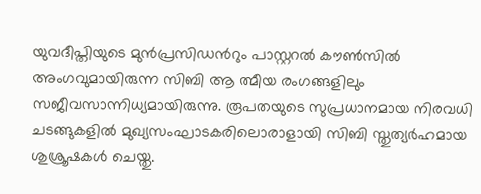യുവദീപ്തിയുടെ മുൻപ്രസിഡന്‍റും പാസ്റ്ററൽ കൗണ്‍സിൽ അംഗവുമായിരുന്ന സിബി ആ ത്മീയ രംഗങ്ങളിലും സജീവസാന്നിധ്യമായിരുന്നു. രൂപതയുടെ സുപ്രധാനമായ നിരവധി ചടങ്ങുകളിൽ മുഖ്യസംഘാടകരിലൊരാളായി സിബി സ്തുത്യർഹമായ ശുശ്രൂഷകൾ ചെയ്തു.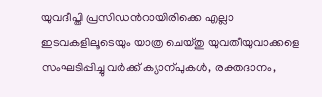യുവദീപ്തി പ്രസിഡന്‍റായിരിക്കെ എല്ലാ ഇടവകളിലൂടെയും യാത്ര ചെയ്തു യുവതീയുവാക്കളെ സംഘടിപ്പിച്ചു വർക്ക് ക്യാന്പുകൾ, രക്തദാനം,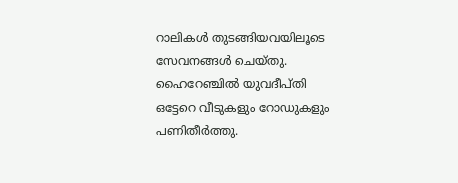റാലികൾ തുടങ്ങിയവയിലൂടെ സേവനങ്ങൾ ചെയ്തു. ഹൈറേഞ്ചിൽ യുവദീപ്തി ഒട്ടേറെ വീടുകളും റോഡുകളും പണിതീർത്തു.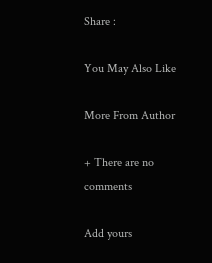Share :

You May Also Like

More From Author

+ There are no comments

Add yours